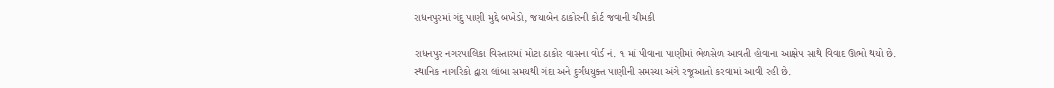રાધનપુરમાં ગંદુ પાણી મુદ્દે બખેડો, જયાબેન ઠાકોરની કોર્ટ જવાની ચીમકી

રાધનપુર નગરપાલિકા વિસ્તારમાં મોટા ઠાકોર વાસના વોર્ડ નં. ૧ માં પીવાના પાણીમાં ભેળસેળ આવતી હોવાના આક્ષેપ સાથે વિવાદ ઊભો થયો છે. સ્થાનિક નાગરિકો દ્વારા લાંબા સમયથી ગંદા અને દુર્ગંધયુક્ત પાણીની સમસ્યા અંગે રજૂઆતો કરવામાં આવી રહી છે.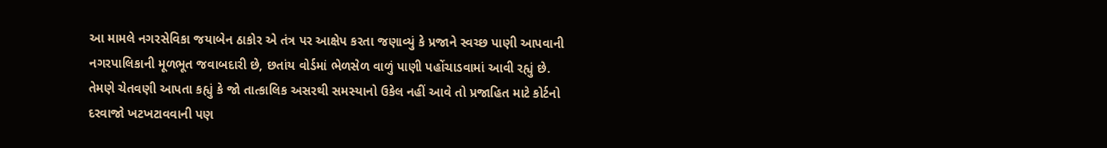આ મામલે નગરસેવિકા જયાબેન ઠાકોર એ તંત્ર પર આક્ષેપ કરતા જણાવ્યું કે પ્રજાને સ્વચ્છ પાણી આપવાની નગરપાલિકાની મૂળભૂત જવાબદારી છે, છતાંય વોર્ડમાં ભેળસેળ વાળું પાણી પહોંચાડવામાં આવી રહ્યું છે. તેમણે ચેતવણી આપતા કહ્યું કે જો તાત્કાલિક અસરથી સમસ્યાનો ઉકેલ નહીં આવે તો પ્રજાહિત માટે કોર્ટનો દરવાજો ખટખટાવવાની પણ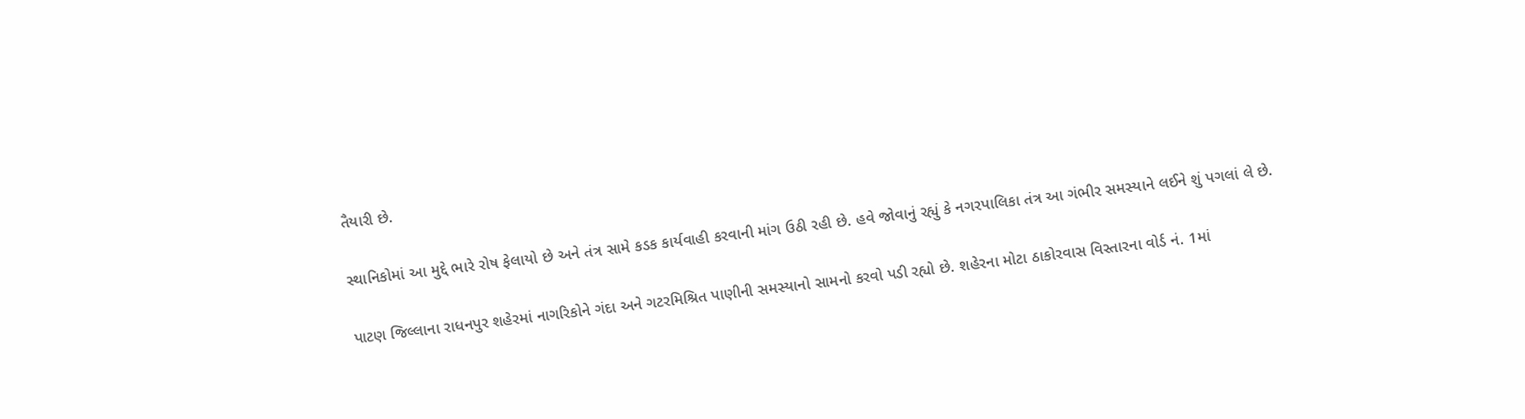તૈયારી છે.

સ્થાનિકોમાં આ મુદ્દે ભારે રોષ ફેલાયો છે અને તંત્ર સામે કડક કાર્યવાહી કરવાની માંગ ઉઠી રહી છે. હવે જોવાનું રહ્યું કે નગરપાલિકા તંત્ર આ ગંભીર સમસ્યાને લઈને શું પગલાં લે છે.

પાટણ જિલ્લાના રાધનપુર શહેરમાં નાગરિકોને ગંદા અને ગટરમિશ્રિત પાણીની સમસ્યાનો સામનો કરવો પડી રહ્યો છે. શહેરના મોટા ઠાકોરવાસ વિસ્તારના વોર્ડ નં. 1માં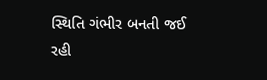સ્થિતિ ગંભીર બનતી જઈ રહી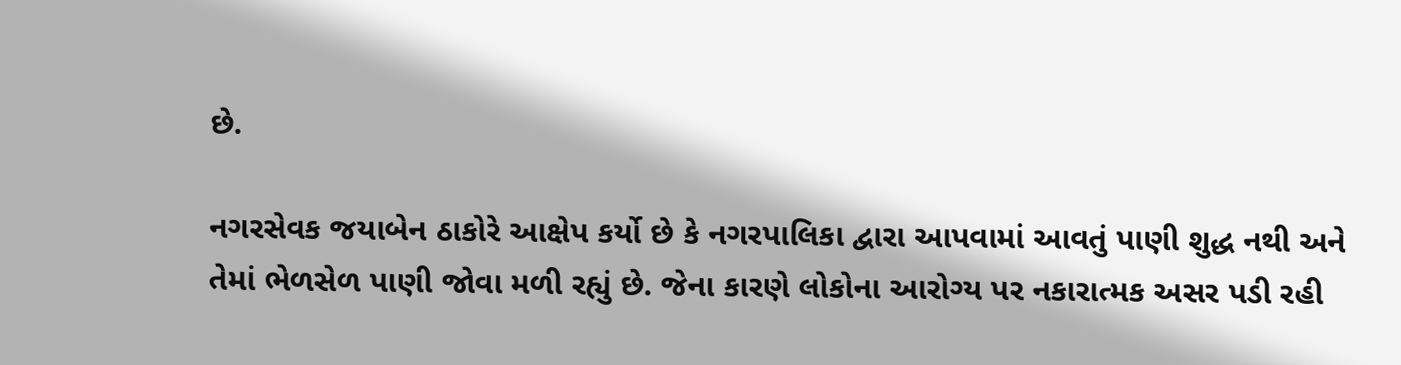છે.

નગરસેવક જયાબેન ઠાકોરે આક્ષેપ કર્યો છે કે નગરપાલિકા દ્વારા આપવામાં આવતું પાણી શુદ્ધ નથી અને તેમાં ભેળસેળ પાણી જોવા મળી રહ્યું છે. જેના કારણે લોકોના આરોગ્ય પર નકારાત્મક અસર પડી રહી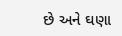છે અને ઘણા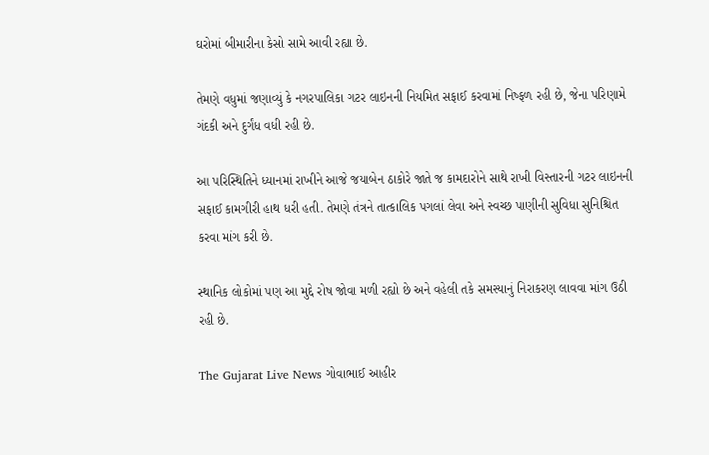ઘરોમાં બીમારીના કેસો સામે આવી રહ્યા છે.

તેમણે વધુમાં જણાવ્યું કે નગરપાલિકા ગટર લાઇનની નિયમિત સફાઈ કરવામાં નિષ્ફળ રહી છે, જેના પરિણામે ગંદકી અને દુર્ગંધ વધી રહી છે.

આ પરિસ્થિતિને ધ્યાનમાં રાખીને આજે જયાબેન ઠાકોરે જાતે જ કામદારોને સાથે રાખી વિસ્તારની ગટર લાઇનની સફાઈ કામગીરી હાથ ધરી હતી. તેમણે તંત્રને તાત્કાલિક પગલાં લેવા અને સ્વચ્છ પાણીની સુવિધા સુનિશ્ચિત કરવા માંગ કરી છે.

સ્થાનિક લોકોમાં પણ આ મુદ્દે રોષ જોવા મળી રહ્યો છે અને વહેલી તકે સમસ્યાનું નિરાકરણ લાવવા માંગ ઉઠી રહી છે.

The Gujarat Live News ગોવાભાઈ આહીર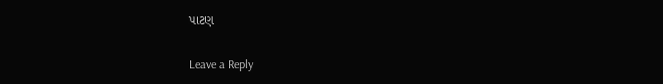પાટણ

Leave a Reply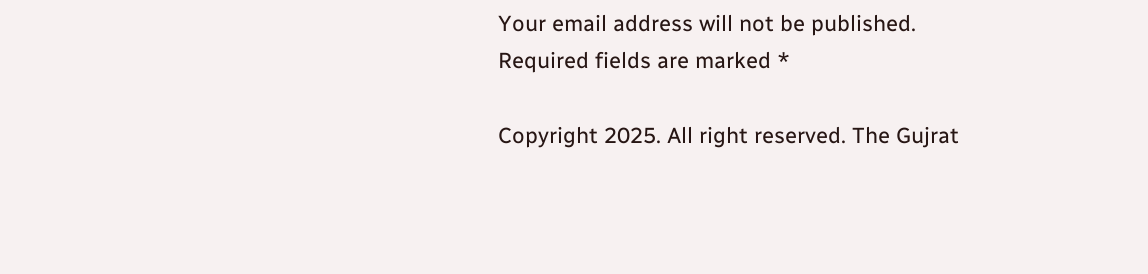Your email address will not be published. Required fields are marked *

Copyright 2025. All right reserved. The Gujrat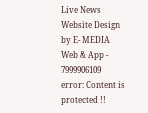Live News Website Design by E- MEDIA Web & App - 7999906109
error: Content is protected !!